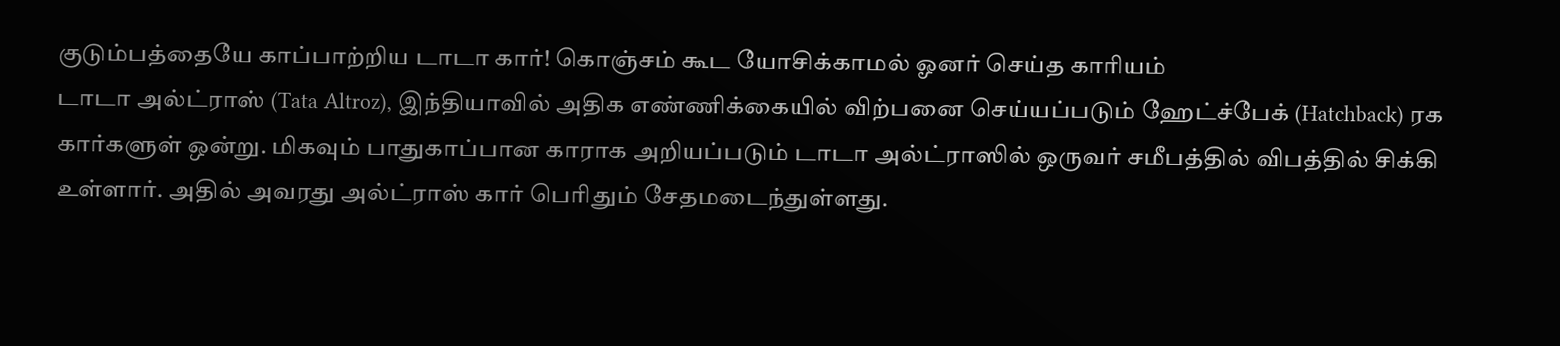குடும்பத்தையே காப்பாற்றிய டாடா கார்! கொஞ்சம் கூட யோசிக்காமல் ஓனர் செய்த காரியம்
டாடா அல்ட்ராஸ் (Tata Altroz), இந்தியாவில் அதிக எண்ணிக்கையில் விற்பனை செய்யப்படும் ஹேட்ச்பேக் (Hatchback) ரக கார்களுள் ஒன்று. மிகவும் பாதுகாப்பான காராக அறியப்படும் டாடா அல்ட்ராஸில் ஒருவர் சமீபத்தில் விபத்தில் சிக்கி உள்ளார். அதில் அவரது அல்ட்ராஸ் கார் பெரிதும் சேதமடைந்துள்ளது.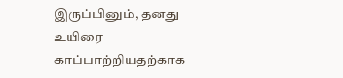இருப்பினும், தனது உயிரை காப்பாற்றியதற்காக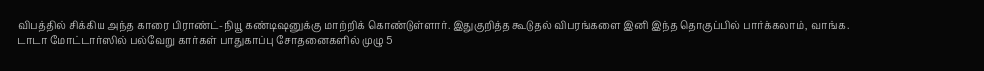விபத்தில் சிக்கிய அந்த காரை பிராண்ட்-நியூ கண்டிஷனுக்கு மாற்றிக் கொண்டுள்ளார். இதுகுறித்த கூடுதல் விபரங்களை இனி இந்த தொகுப்பில் பார்க்கலாம், வாங்க.
டாடா மோட்டார்ஸில் பல்வேறு கார்கள் பாதுகாப்பு சோதனைகளில் முழு 5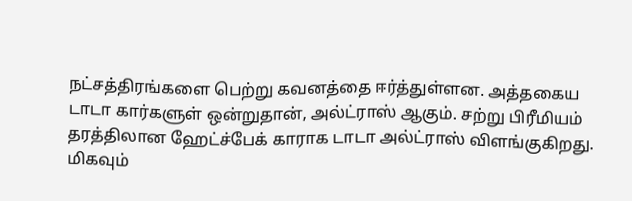நட்சத்திரங்களை பெற்று கவனத்தை ஈர்த்துள்ளன. அத்தகைய டாடா கார்களுள் ஒன்றுதான், அல்ட்ராஸ் ஆகும். சற்று பிரீமியம் தரத்திலான ஹேட்ச்பேக் காராக டாடா அல்ட்ராஸ் விளங்குகிறது. மிகவும்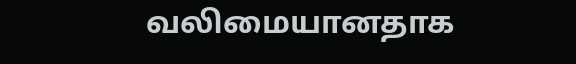வலிமையானதாக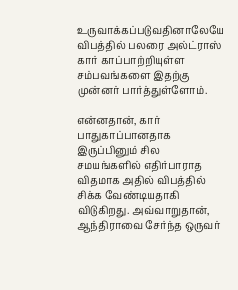உருவாக்கப்படுவதினாலேயே விபத்தில் பலரை அல்ட்ராஸ் கார் காப்பாற்றியுள்ள சம்பவங்களை இதற்கு முன்னர் பார்த்துள்ளோம்.

என்னதான், கார் பாதுகாப்பானதாக இருப்பினும் சில சமயங்களில் எதிர்பாராத விதமாக அதில் விபத்தில் சிக்க வேண்டியதாகி விடுகிறது. அவ்வாறுதான், ஆந்திராவை சேர்ந்த ஒருவர்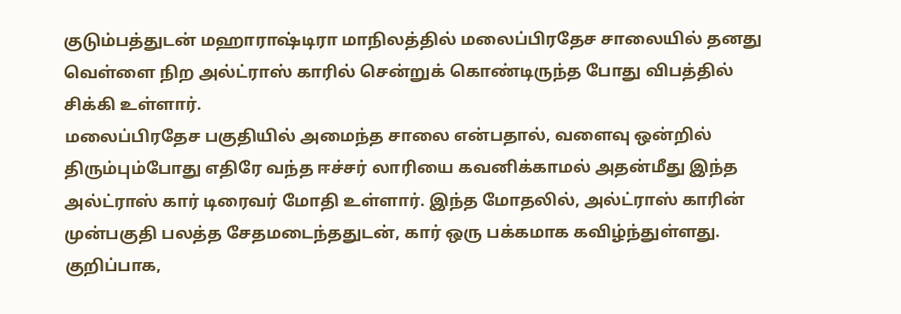குடும்பத்துடன் மஹாராஷ்டிரா மாநிலத்தில் மலைப்பிரதேச சாலையில் தனது வெள்ளை நிற அல்ட்ராஸ் காரில் சென்றுக் கொண்டிருந்த போது விபத்தில் சிக்கி உள்ளார்.
மலைப்பிரதேச பகுதியில் அமைந்த சாலை என்பதால், வளைவு ஒன்றில் திரும்பும்போது எதிரே வந்த ஈச்சர் லாரியை கவனிக்காமல் அதன்மீது இந்த அல்ட்ராஸ் கார் டிரைவர் மோதி உள்ளார். இந்த மோதலில், அல்ட்ராஸ் காரின் முன்பகுதி பலத்த சேதமடைந்ததுடன், கார் ஒரு பக்கமாக கவிழ்ந்துள்ளது. குறிப்பாக,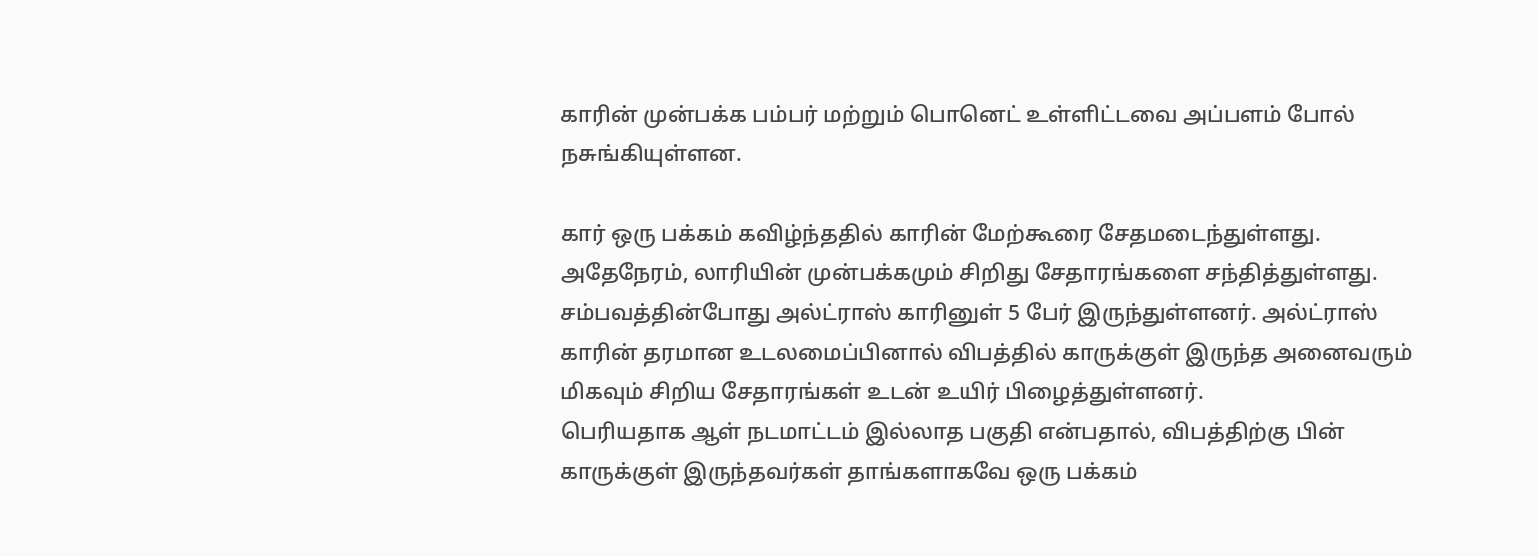காரின் முன்பக்க பம்பர் மற்றும் பொனெட் உள்ளிட்டவை அப்பளம் போல் நசுங்கியுள்ளன.

கார் ஒரு பக்கம் கவிழ்ந்ததில் காரின் மேற்கூரை சேதமடைந்துள்ளது. அதேநேரம், லாரியின் முன்பக்கமும் சிறிது சேதாரங்களை சந்தித்துள்ளது. சம்பவத்தின்போது அல்ட்ராஸ் காரினுள் 5 பேர் இருந்துள்ளனர். அல்ட்ராஸ் காரின் தரமான உடலமைப்பினால் விபத்தில் காருக்குள் இருந்த அனைவரும் மிகவும் சிறிய சேதாரங்கள் உடன் உயிர் பிழைத்துள்ளனர்.
பெரியதாக ஆள் நடமாட்டம் இல்லாத பகுதி என்பதால், விபத்திற்கு பின் காருக்குள் இருந்தவர்கள் தாங்களாகவே ஒரு பக்கம்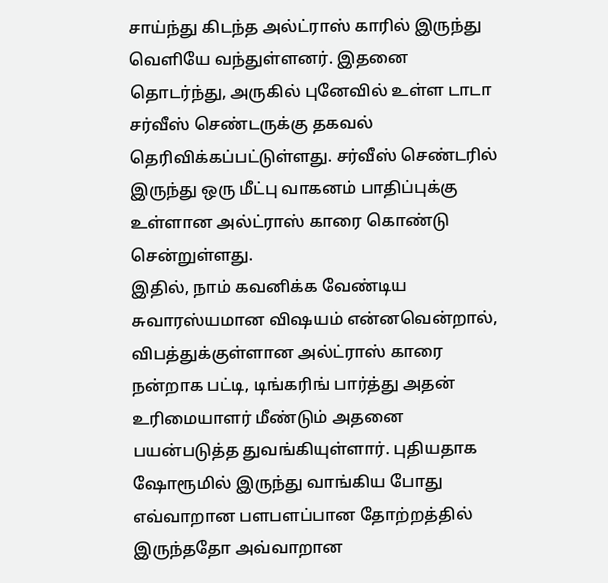சாய்ந்து கிடந்த அல்ட்ராஸ் காரில் இருந்து வெளியே வந்துள்ளனர். இதனை தொடர்ந்து, அருகில் புனேவில் உள்ள டாடா சர்வீஸ் செண்டருக்கு தகவல் தெரிவிக்கப்பட்டுள்ளது. சர்வீஸ் செண்டரில் இருந்து ஒரு மீட்பு வாகனம் பாதிப்புக்கு உள்ளான அல்ட்ராஸ் காரை கொண்டு சென்றுள்ளது.
இதில், நாம் கவனிக்க வேண்டிய சுவாரஸ்யமான விஷயம் என்னவென்றால், விபத்துக்குள்ளான அல்ட்ராஸ் காரை நன்றாக பட்டி, டிங்கரிங் பார்த்து அதன் உரிமையாளர் மீண்டும் அதனை பயன்படுத்த துவங்கியுள்ளார். புதியதாக ஷோரூமில் இருந்து வாங்கிய போது எவ்வாறான பளபளப்பான தோற்றத்தில் இருந்ததோ அவ்வாறான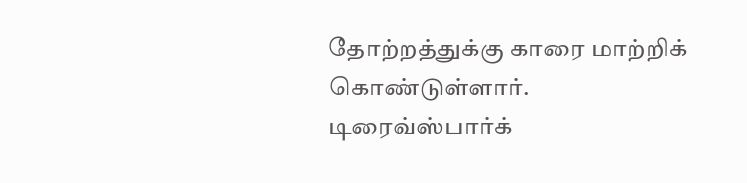தோற்றத்துக்கு காரை மாற்றிக் கொண்டுள்ளார்.
டிரைவ்ஸ்பார்க்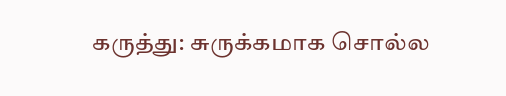கருத்து: சுருக்கமாக சொல்ல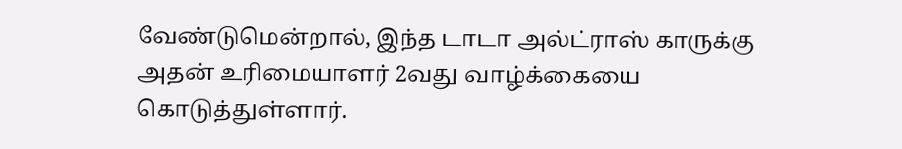வேண்டுமென்றால், இந்த டாடா அல்ட்ராஸ் காருக்கு அதன் உரிமையாளர் 2வது வாழ்க்கையை கொடுத்துள்ளார்.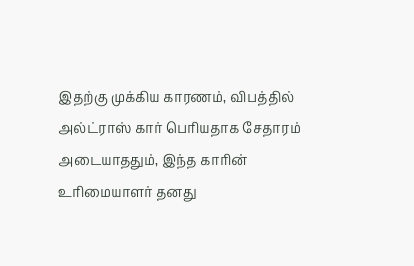இதற்கு முக்கிய காரணம், விபத்தில் அல்ட்ராஸ் கார் பெரியதாக சேதாரம் அடையாததும், இந்த காரின் உரிமையாளர் தனது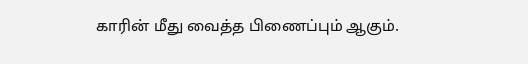காரின் மீது வைத்த பிணைப்பும் ஆகும்.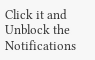Click it and Unblock the Notifications